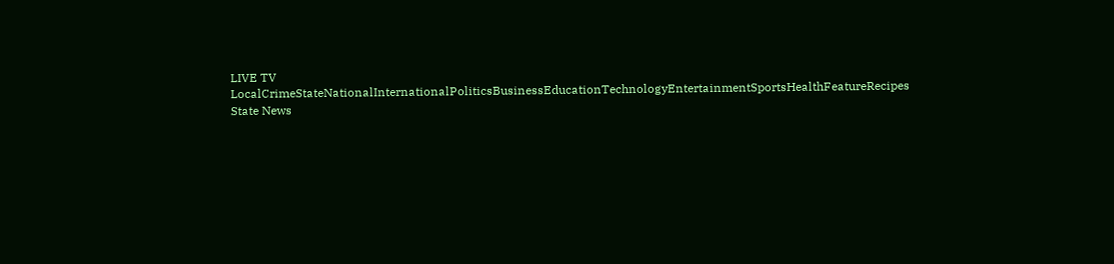LIVE TV LocalCrimeStateNationalInternationalPoliticsBusinessEducationTechnologyEntertainmentSportsHealthFeatureRecipes
State News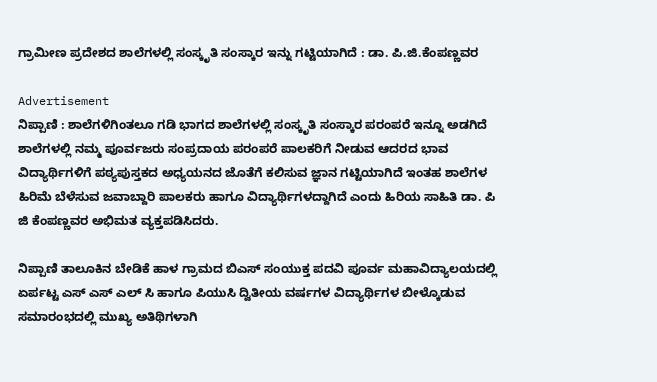ಗ್ರಾಮೀಣ ಪ್ರದೇಶದ ಶಾಲೆಗಳಲ್ಲಿ ಸಂಸ್ಕೃತಿ ಸಂಸ್ಕಾರ ಇನ್ನು ಗಟ್ಟಿಯಾಗಿದೆ : ಡಾ. ಪಿ.ಜಿ.ಕೆಂಪಣ್ಣವರ

Advertisement
ನಿಪ್ಪಾಣಿ : ಶಾಲೆಗಳಿಗಿಂತಲೂ ಗಡಿ ಭಾಗದ ಶಾಲೆಗಳಲ್ಲಿ ಸಂಸ್ಕೃತಿ ಸಂಸ್ಕಾರ ಪರಂಪರೆ ಇನ್ನೂ ಅಡಗಿದೆ ಶಾಲೆಗಳಲ್ಲಿ ನಮ್ಮ ಪೂರ್ವಜರು ಸಂಪ್ರದಾಯ ಪರಂಪರೆ ಪಾಲಕರಿಗೆ ನೀಡುವ ಆದರದ ಭಾವ ವಿದ್ಯಾರ್ಥಿಗಳಿಗೆ ಪಠ್ಯಪುಸ್ತಕದ ಅಧ್ಯಯನದ ಜೊತೆಗೆ ಕಲಿಸುವ ಜ್ಞಾನ ಗಟ್ಟಿಯಾಗಿದೆ ಇಂತಹ ಶಾಲೆಗಳ ಹಿರಿಮೆ ಬೆಳೆಸುವ ಜವಾಬ್ದಾರಿ ಪಾಲಕರು ಹಾಗೂ ವಿದ್ಯಾರ್ಥಿಗಳದ್ದಾಗಿದೆ ಎಂದು ಹಿರಿಯ ಸಾಹಿತಿ ಡಾ. ಪಿ ಜಿ ಕೆಂಪಣ್ಣವರ ಅಭಿಮತ ವ್ಯಕ್ತಪಡಿಸಿದರು.

ನಿಪ್ಪಾಣಿ ತಾಲೂಕಿನ ಬೇಡಿಕೆ ಹಾಳ ಗ್ರಾಮದ ಬಿಎಸ್ ಸಂಯುಕ್ತ ಪದವಿ ಪೂರ್ವ ಮಹಾವಿದ್ಯಾಲಯದಲ್ಲಿ ಏರ್ಪಟ್ಟ ಎಸ್ ಎಸ್ ಎಲ್ ಸಿ ಹಾಗೂ ಪಿಯುಸಿ ದ್ವಿತೀಯ ವರ್ಷಗಳ ವಿದ್ಯಾರ್ಥಿಗಳ ಬೀಳ್ಕೊಡುವ ಸಮಾರಂಭದಲ್ಲಿ ಮುಖ್ಯ ಅತಿಥಿಗಳಾಗಿ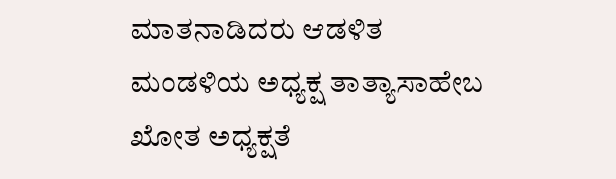ಮಾತನಾಡಿದರು ಆಡಳಿತ ಮಂಡಳಿಯ ಅಧ್ಯಕ್ಷ ತಾತ್ಯಾಸಾಹೇಬ ಖೋತ ಅಧ್ಯಕ್ಷತೆ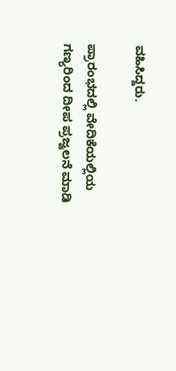ವಹಿಸಿದ್ದರು.

ಪ್ರಾರಂಭದಲ್ಲಿ ವೇದಿಕೆಯಲ್ಲಿಯ ಗಣ್ಯರಿಂದ ದೀಪ ಪ್ರಜ್ವಲನೆ ಮಾಡಿ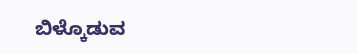ಬಿಳ್ಕೊಡುವ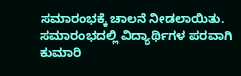ಸಮಾರಂಭಕ್ಕೆ ಚಾಲನೆ ನೀಡಲಾಯಿತು. ಸಮಾರಂಭದಲ್ಲಿ ವಿದ್ಯಾರ್ಥಿಗಳ ಪರವಾಗಿ ಕುಮಾರಿ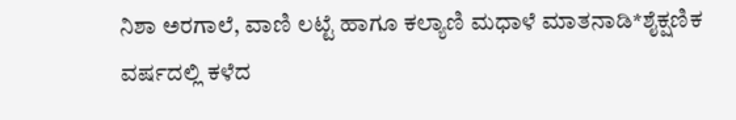ನಿಶಾ ಅರಗಾಲೆ, ವಾಣಿ ಲಟ್ಟೆ ಹಾಗೂ ಕಲ್ಯಾಣಿ ಮಧಾಳೆ ಮಾತನಾಡಿ*ಶೈಕ್ಷಣಿಕ ವರ್ಷದಲ್ಲಿ ಕಳೆದ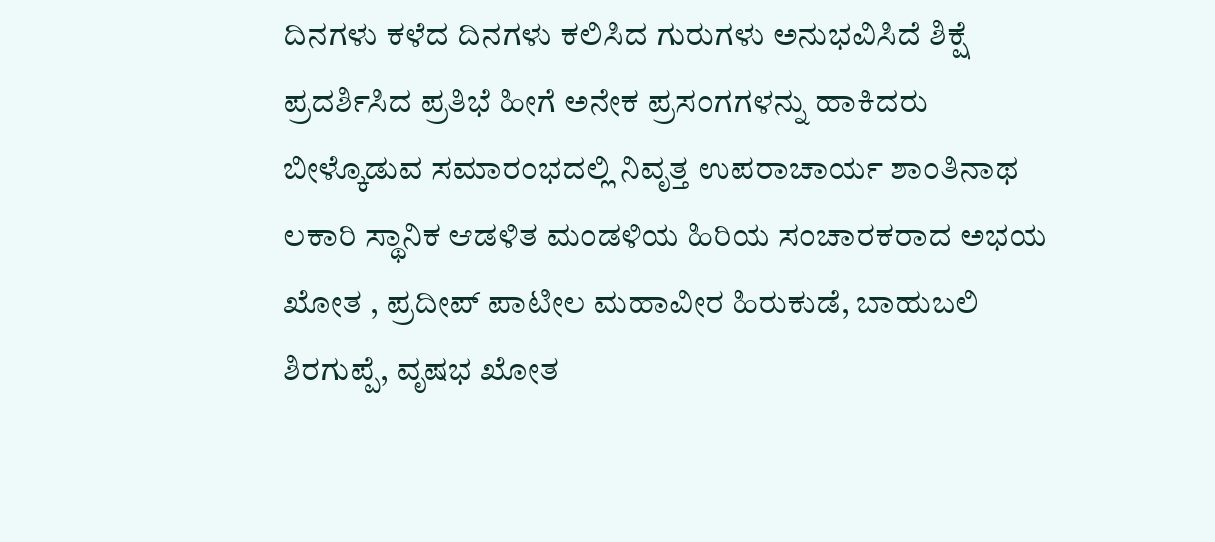ದಿನಗಳು ಕಳೆದ ದಿನಗಳು ಕಲಿಸಿದ ಗುರುಗಳು ಅನುಭವಿಸಿದೆ ಶಿಕ್ಷೆ ಪ್ರದರ್ಶಿಸಿದ ಪ್ರತಿಭೆ ಹೀಗೆ ಅನೇಕ ಪ್ರಸಂಗಗಳನ್ನು ಹಾಕಿದರು ಬೀಳ್ಕೊಡುವ ಸಮಾರಂಭದಲ್ಲಿ ನಿವೃತ್ತ ಉಪರಾಚಾರ್ಯ ಶಾಂತಿನಾಥ ಲಕಾರಿ ಸ್ಥಾನಿಕ ಆಡಳಿತ ಮಂಡಳಿಯ ಹಿರಿಯ ಸಂಚಾರಕರಾದ ಅಭಯ ಖೋತ , ಪ್ರದೀಪ್ ಪಾಟೀಲ ಮಹಾವೀರ ಹಿರುಕುಡೆ, ಬಾಹುಬಲಿ ಶಿರಗುಪ್ಪೆ, ವೃಷಭ ಖೋತ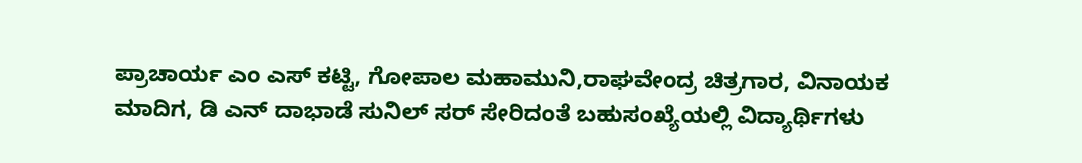ಪ್ರಾಚಾರ್ಯ ಎಂ ಎಸ್ ಕಟ್ಟಿ, ಗೋಪಾಲ ಮಹಾಮುನಿ,ರಾಘವೇಂದ್ರ ಚಿತ್ರಗಾರ, ವಿನಾಯಕ ಮಾದಿಗ, ಡಿ ಎನ್ ದಾಭಾಡೆ ಸುನಿಲ್ ಸರ್ ಸೇರಿದಂತೆ ಬಹುಸಂಖ್ಯೆಯಲ್ಲಿ ವಿದ್ಯಾರ್ಥಿಗಳು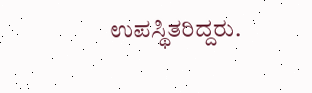ಉಪಸ್ಥಿತರಿದ್ದರು.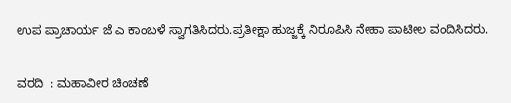ಉಪ ಪ್ರಾಚಾರ್ಯ ಜೆ ಎ ಕಾಂಬಳೆ ಸ್ವಾಗತಿಸಿದರು.ಪ್ರತೀಕ್ಷಾ ಹುಜ್ಜಕ್ಕೆ ನಿರೂಪಿಸಿ ನೇಹಾ ಪಾಟೀಲ ವಂದಿಸಿದರು.

ವರದಿ  : ಮಹಾವೀರ ಚಿಂಚಣೆ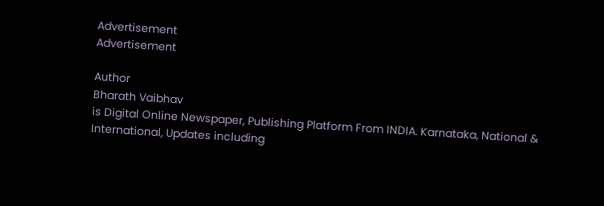Advertisement
Advertisement

Author
Bharath Vaibhav
is Digital Online Newspaper, Publishing Platform From INDIA. Karnataka, National & International, Updates including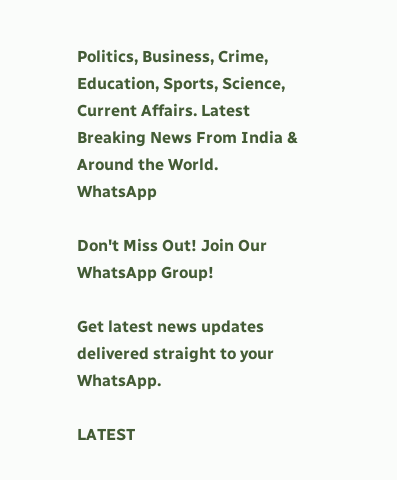Politics, Business, Crime, Education, Sports, Science, Current Affairs. Latest Breaking News From India & Around the World.
WhatsApp

Don't Miss Out! Join Our WhatsApp Group!

Get latest news updates delivered straight to your WhatsApp.

LATEST